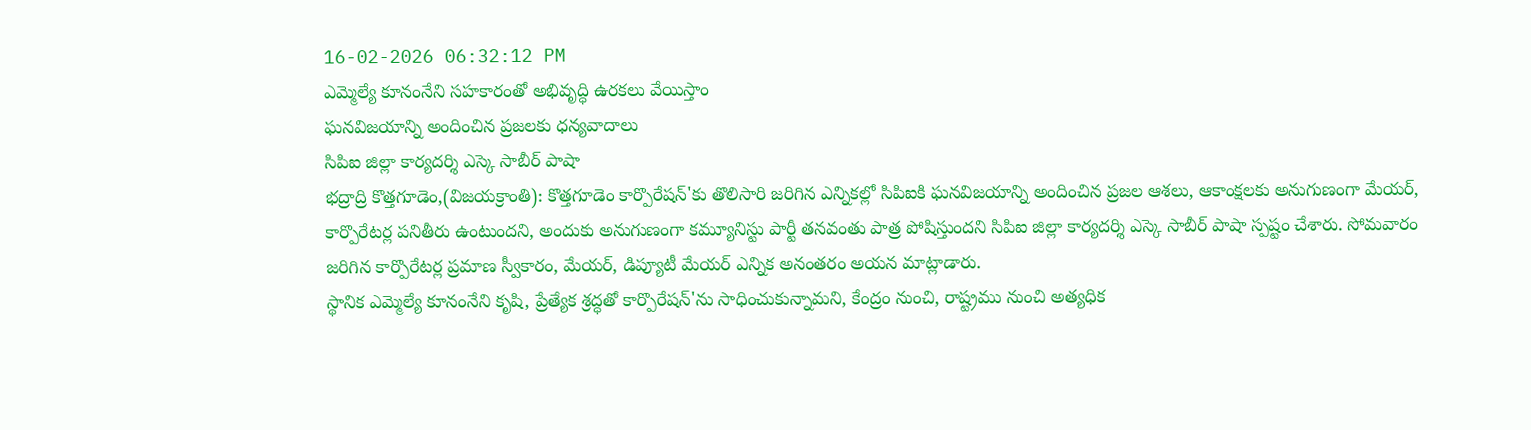16-02-2026 06:32:12 PM
ఎమ్మెల్యే కూనంనేని సహకారంతో అభివృద్ధి ఉరకలు వేయిస్తాం
ఘనవిజయాన్ని అందించిన ప్రజలకు ధన్యవాదాలు
సిపిఐ జిల్లా కార్యదర్శి ఎస్కె సాబీర్ పాషా
భద్రాద్రి కొత్తగూడెం,(విజయక్రాంతి): కొత్తగూడెం కార్పొరేషన్'కు తొలిసారి జరిగిన ఎన్నికల్లో సిపిఐకి ఘనవిజయాన్ని అందించిన ప్రజల ఆశలు, ఆకాంక్షలకు అనుగుణంగా మేయర్, కార్పొరేటర్ల పనితీరు ఉంటుందని, అందుకు అనుగుణంగా కమ్యూనిస్టు పార్టీ తనవంతు పాత్ర పోషిస్తుందని సిపిఐ జిల్లా కార్యదర్శి ఎస్కె సాబీర్ పాషా స్పష్టం చేశారు. సోమవారం జరిగిన కార్పొరేటర్ల ప్రమాణ స్వీకారం, మేయర్, డిప్యూటీ మేయర్ ఎన్నిక అనంతరం అయన మాట్లాడారు.
స్థానిక ఎమ్మెల్యే కూనంనేని కృషి, ప్రేత్యేక శ్రద్ధతో కార్పొరేషన్'ను సాధించుకున్నామని, కేంద్రం నుంచి, రాష్ట్రము నుంచి అత్యధిక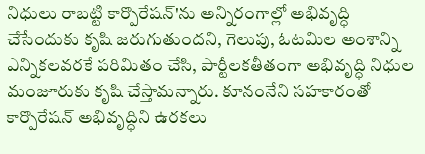నిధులు రాబట్టి కార్పొరేషన్'ను అన్నిరంగాల్లో అభివృద్ధి చేసేందుకు కృషి జరుగుతుందని, గెలుపు, ఓటమిల అంశాన్ని ఎన్నికలవరకే పరిమితం చేసి, పార్టీలకతీతంగా అభివృద్ధి నిధుల మంజూరుకు కృషి చేస్తామన్నారు. కూనంనేని సహకారంతో కార్పొరేషన్ అభివృద్ధిని ఉరకలు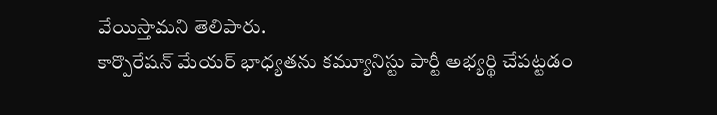వేయిస్తామని తెలిపారు.
కార్పొరేషన్ మేయర్ భాధ్యతను కమ్యూనిస్టు పార్టీ అభ్యర్థి చేపట్టడం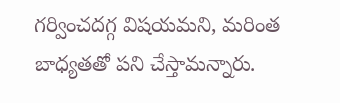గర్వించదగ్గ విషయమని, మరింత బాధ్యతతో పని చేస్తామన్నారు.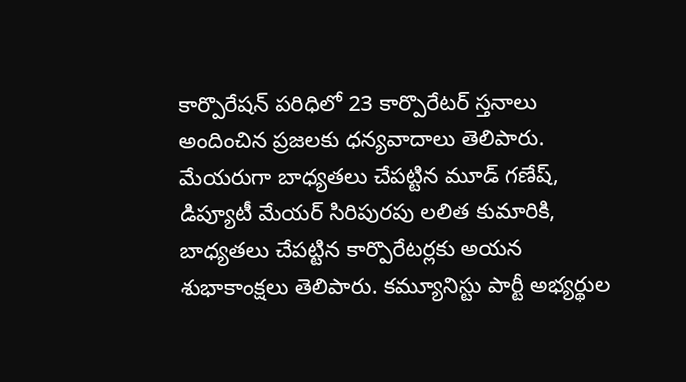కార్పొరేషన్ పరిధిలో 23 కార్పొరేటర్ స్తనాలు అందించిన ప్రజలకు ధన్యవాదాలు తెలిపారు. మేయరుగా బాధ్యతలు చేపట్టిన మూడ్ గణేష్, డిప్యూటీ మేయర్ సిరిపురపు లలిత కుమారికి, బాధ్యతలు చేపట్టిన కార్పొరేటర్లకు అయన శుభాకాంక్షలు తెలిపారు. కమ్యూనిస్టు పార్టీ అభ్యర్థుల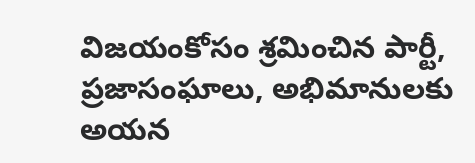విజయంకోసం శ్రమించిన పార్టీ, ప్రజాసంఘాలు, అభిమానులకు అయన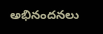అభినందనలు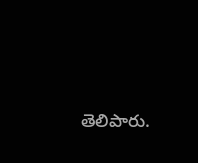తెలిపారు.